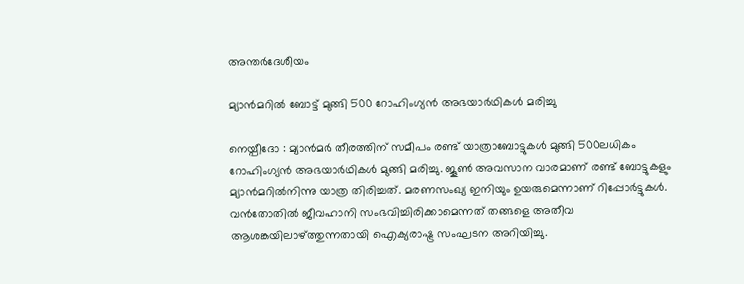അന്തർദേശീയം

മ്യാന്‍മറില്‍ ബോട്ട് മുങ്ങി 500 റോഹിംഗ്യന്‍ അഭയാര്‍ഥികള്‍ മരിച്ചു

നെയ്പീദോ : മ്യാന്‍മര്‍ തീരത്തിന് സമീപം രണ്ട് യാത്രാബോട്ടുകള്‍ മുങ്ങി 500ലധികം റോഹിംഗ്യന്‍ അഭയാര്‍ഥികള്‍ മുങ്ങി മരിച്ചു. ജൂണ്‍ അവസാന വാരമാണ് രണ്ട് ബോട്ടുകളും മ്യാന്‍മറില്‍നിന്നു യാത്ര തിരിച്ചത്. മരണസംഖ്യ ഇനിയും ഉയരുമെന്നാണ് റിപ്പോര്‍ട്ടുകള്‍. വന്‍തോതില്‍ ജീവഹാനി സംഭവിച്ചിരിക്കാമെന്നത് തങ്ങളെ അതീവ ആശങ്കയിലാഴ്ത്തുന്നതായി ഐക്യരാഷ്ട്ര സംഘടന അറിയിച്ചു.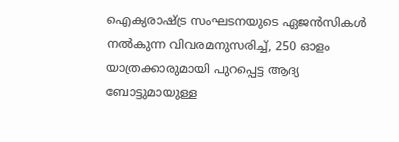ഐക്യരാഷ്ട്ര സംഘടനയുടെ ഏജന്‍സികള്‍ നല്‍കുന്ന വിവരമനുസരിച്ച്, 250 ഓളം യാത്രക്കാരുമായി പുറപ്പെട്ട ആദ്യ ബോട്ടുമായുള്ള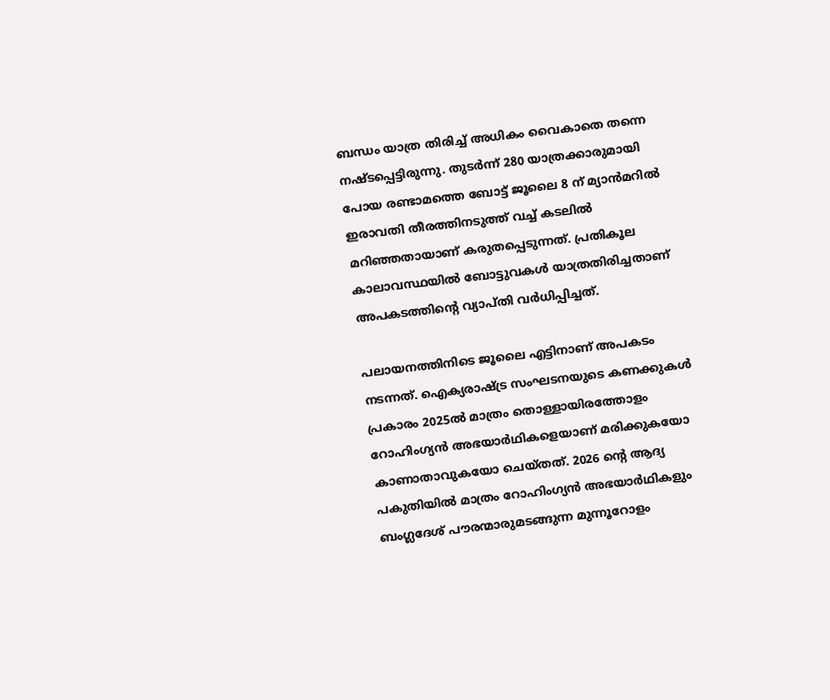ബന്ധം യാത്ര തിരിച്ച് അധികം വൈകാതെ തന്നെ നഷ്ടപ്പെട്ടിരുന്നു. തുടര്‍ന്ന് 280 യാത്രക്കാരുമായി പോയ രണ്ടാമത്തെ ബോട്ട് ജൂലൈ 8 ന് മ്യാന്‍മറില്‍ ഇരാവതി തീരത്തിനടുത്ത് വച്ച് കടലില്‍ മറിഞ്ഞതായാണ് കരുതപ്പെടുന്നത്. പ്രതികൂല കാലാവസ്ഥയില്‍ ബോട്ടുവകള്‍ യാത്രതിരിച്ചതാണ് അപകടത്തിന്റെ വ്യാപ്തി വര്‍ധിപ്പിച്ചത്.

പലായനത്തിനിടെ ജൂലൈ എട്ടിനാണ് അപകടം നടന്നത്. ഐക്യരാഷ്ട്ര സംഘടനയുടെ കണക്കുകള്‍ പ്രകാരം 2025ല്‍ മാത്രം തൊള്ളായിരത്തോളം റോഹിംഗ്യന്‍ അഭയാര്‍ഥികളെയാണ് മരിക്കുകയോ കാണാതാവുകയോ ചെയ്തത്. 2026 ന്റെ ആദ്യ പകുതിയില്‍ മാത്രം റോഹിംഗ്യന്‍ അഭയാര്‍ഥികളും ബംഗ്ലദേശ് പൗരന്മാരുമടങ്ങുന്ന മുന്നൂറോളം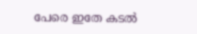പേരെ ഇതേ കടല്‍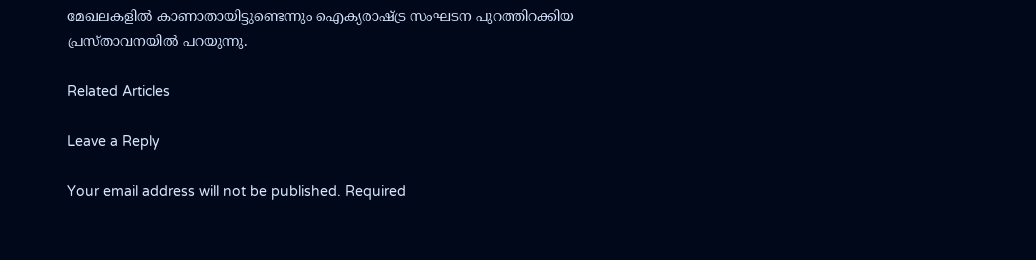മേഖലകളില്‍ കാണാതായിട്ടുണ്ടെന്നും ഐക്യരാഷ്ട്ര സംഘടന പുറത്തിറക്കിയ പ്രസ്താവനയില്‍ പറയുന്നു.

Related Articles

Leave a Reply

Your email address will not be published. Required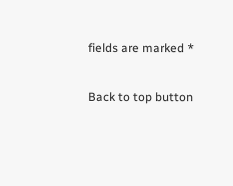fields are marked *

Back to top button